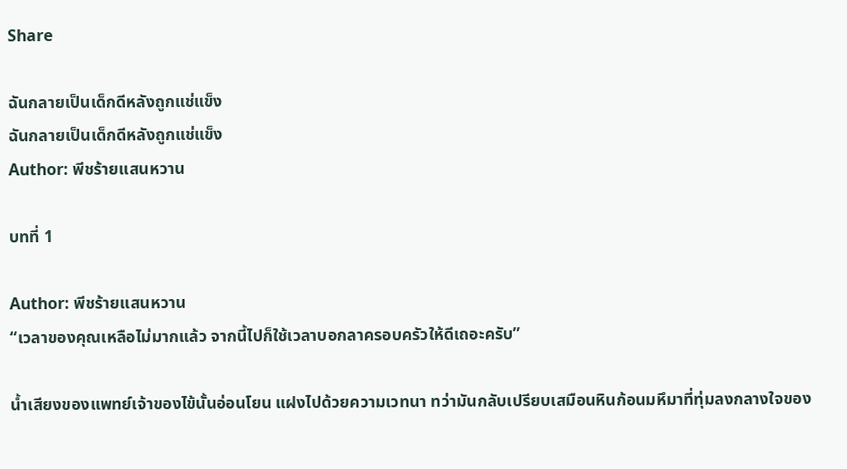Share

ฉันกลายเป็นเด็กดีหลังถูกแช่แข็ง
ฉันกลายเป็นเด็กดีหลังถูกแช่แข็ง
Author: พีชร้ายแสนหวาน

บทที่ 1

Author: พีชร้ายแสนหวาน
“เวลาของคุณเหลือไม่มากแล้ว จากนี้ไปก็ใช้เวลาบอกลาครอบครัวให้ดีเถอะครับ”

น้ำเสียงของแพทย์เจ้าของไข้นั้นอ่อนโยน แฝงไปด้วยความเวทนา ทว่ามันกลับเปรียบเสมือนหินก้อนมหึมาที่ทุ่มลงกลางใจของ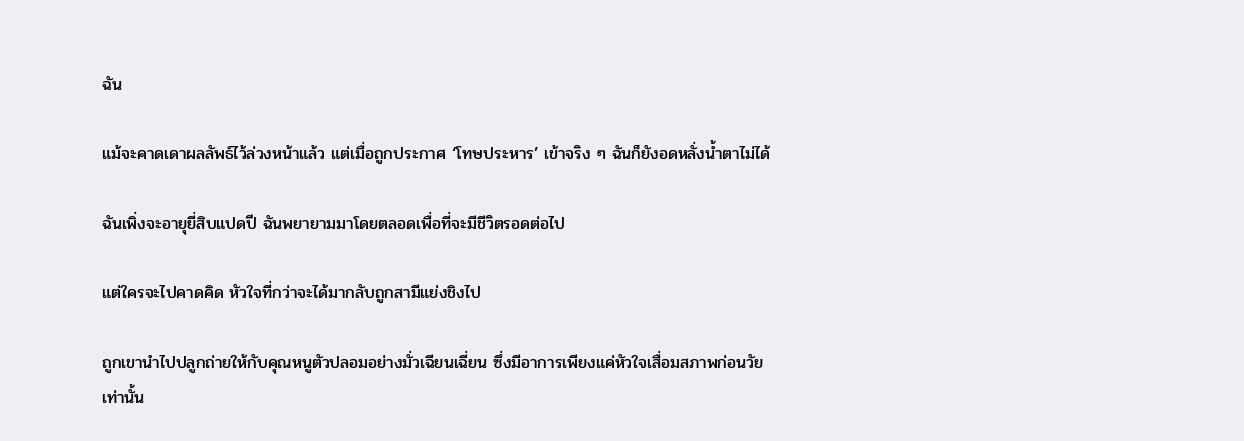ฉัน

แม้จะคาดเดาผลลัพธ์ไว้ล่วงหน้าแล้ว แต่เมื่อถูกประกาศ ‘โทษประหาร’ เข้าจริง ๆ ฉันก็ยังอดหลั่งน้ำตาไม่ได้

ฉันเพิ่งจะอายุยี่สิบแปดปี ฉันพยายามมาโดยตลอดเพื่อที่จะมีชีวิตรอดต่อไป

แต่ใครจะไปคาดคิด หัวใจที่กว่าจะได้มากลับถูกสามีแย่งชิงไป

ถูกเขานำไปปลูกถ่ายให้กับคุณหนูตัวปลอมอย่างมั่วเฉียนเฉี่ยน ซึ่งมีอาการเพียงแค่หัวใจเสื่อมสภาพก่อนวัยเท่านั้น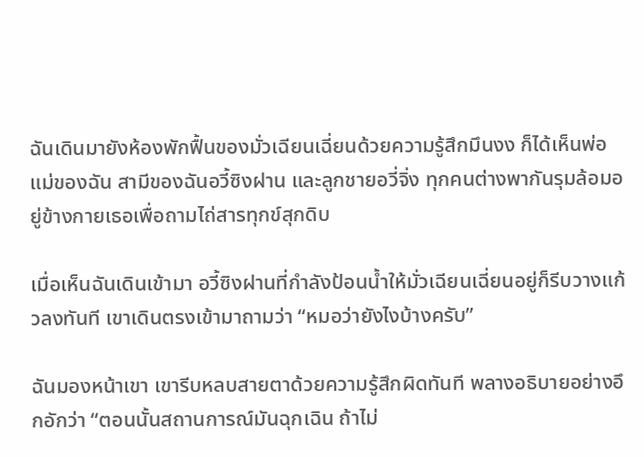ฉันเดินมายังห้องพักฟื้นของมั่วเฉียนเฉี่ยนด้วยความรู้สึกมึนงง ก็ได้เห็นพ่อแม่ของฉัน สามีของฉันอวี้ซิงฝาน และลูกชายอวี่จิ่ง ทุกคนต่างพากันรุมล้อมอยู่ข้างกายเธอเพื่อถามไถ่สารทุกข์สุกดิบ

เมื่อเห็นฉันเดินเข้ามา อวี้ซิงฝานที่กำลังป้อนน้ำให้มั่วเฉียนเฉี่ยนอยู่ก็รีบวางแก้วลงทันที เขาเดินตรงเข้ามาถามว่า “หมอว่ายังไงบ้างครับ”

ฉันมองหน้าเขา เขารีบหลบสายตาด้วยความรู้สึกผิดทันที พลางอธิบายอย่างอึกอักว่า “ตอนนั้นสถานการณ์มันฉุกเฉิน ถ้าไม่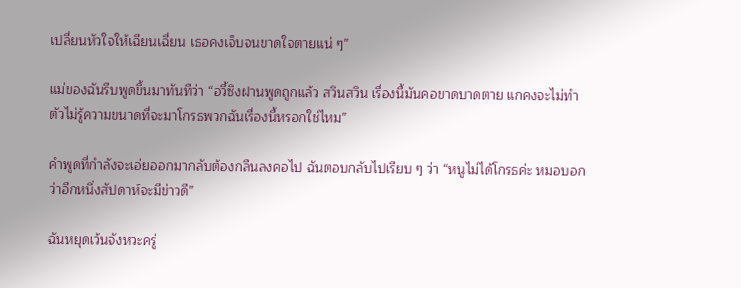เปลี่ยนหัวใจให้เฉียนเฉี่ยน เธอคงเจ็บจนขาดใจตายแน่ ๆ”

แม่ของฉันรีบพูดขึ้นมาทันทีว่า “อวี้ซิงฝานพูดถูกแล้ว สวินสวิน เรื่องนี้มันคอขาดบาดตาย แกคงจะไม่ทำตัวไม่รู้ความขนาดที่จะมาโกรธพวกฉันเรื่องนี้หรอกใช่ไหม”

คำพูดที่กำลังจะเอ่ยออกมากลับต้องกลืนลงคอไป ฉันตอบกลับไปเรียบ ๆ ว่า “หนูไม่ได้โกรธค่ะ หมอบอกว่าอีกหนึ่งสัปดาห์จะมีข่าวดี”

ฉันหยุดเว้นจังหวะครู่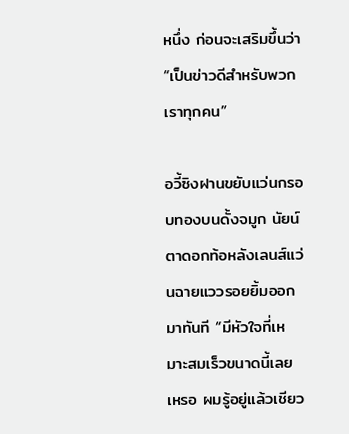หนึ่ง ก่อนจะเสริมขึ้นว่า “เป็นข่าวดีสำหรับพวกเราทุกคน”

อวี้ซิงฝานขยับแว่นกรอบทองบนดั้งจมูก นัยน์ตาดอกท้อหลังเลนส์แว่นฉายแววรอยยิ้มออกมาทันที “มีหัวใจที่เหมาะสมเร็วขนาดนี้เลยเหรอ ผมรู้อยู่แล้วเชียว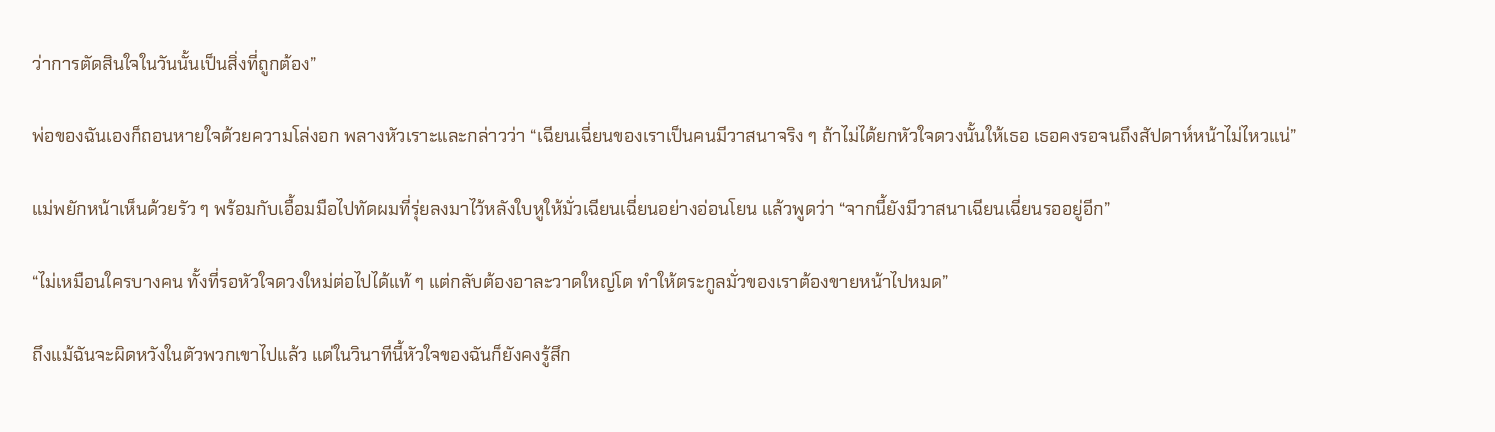ว่าการตัดสินใจในวันนั้นเป็นสิ่งที่ถูกต้อง”

พ่อของฉันเองก็ถอนหายใจด้วยความโล่งอก พลางหัวเราะและกล่าวว่า “เฉียนเฉี่ยนของเราเป็นคนมีวาสนาจริง ๆ ถ้าไม่ได้ยกหัวใจดวงนั้นให้เธอ เธอคงรอจนถึงสัปดาห์หน้าไม่ไหวแน่”

แม่พยักหน้าเห็นด้วยรัว ๆ พร้อมกับเอื้อมมือไปทัดผมที่รุ่ยลงมาไว้หลังใบหูให้มั่วเฉียนเฉี่ยนอย่างอ่อนโยน แล้วพูดว่า “จากนี้ยังมีวาสนาเฉียนเฉี่ยนรออยู่อีก”

“ไม่เหมือนใครบางคน ทั้งที่รอหัวใจดวงใหม่ต่อไปได้แท้ ๆ แต่กลับต้องอาละวาดใหญ่โต ทำให้ตระกูลมั่วของเราต้องขายหน้าไปหมด”

ถึงแม้ฉันจะผิดหวังในตัวพวกเขาไปแล้ว แต่ในวินาทีนี้หัวใจของฉันก็ยังคงรู้สึก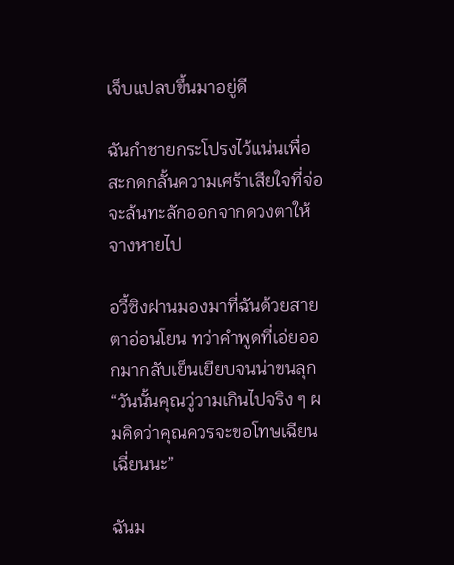เจ็บแปลบขึ้นมาอยู่ดี

ฉันกำชายกระโปรงไว้แน่นเพื่อสะกดกลั้นความเศร้าเสียใจที่จ่อจะล้นทะลักออกจากดวงตาให้จางหายไป

อวี้ซิงฝานมองมาที่ฉันด้วยสายตาอ่อนโยน ทว่าคำพูดที่เอ่ยออกมากลับเย็นเยียบจนน่าขนลุก “วันนั้นคุณวู่วามเกินไปจริง ๆ ผมคิดว่าคุณควรจะขอโทษเฉียนเฉี่ยนนะ”

ฉันม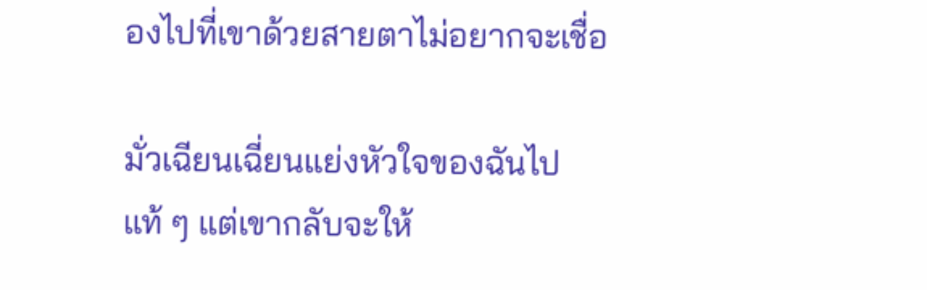องไปที่เขาด้วยสายตาไม่อยากจะเชื่อ

มั่วเฉียนเฉี่ยนแย่งหัวใจของฉันไปแท้ ๆ แต่เขากลับจะให้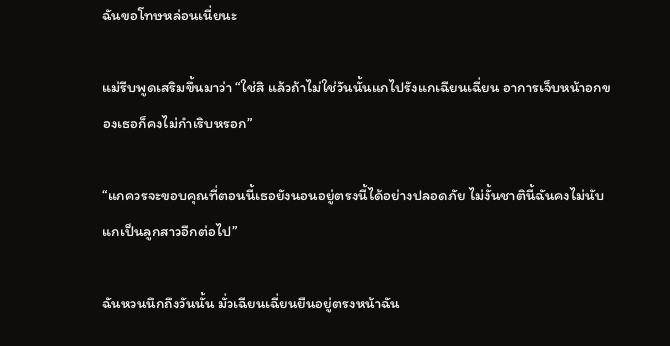ฉันขอโทษหล่อนเนี่ยนะ

แม่รีบพูดเสริมขึ้นมาว่า “ใช่สิ แล้วถ้าไม่ใช่วันนั้นแกไปรังแกเฉียนเฉี่ยน อาการเจ็บหน้าอกของเธอก็คงไม่กำเริบหรอก”

“แกควรจะขอบคุณที่ตอนนี้เธอยังนอนอยู่ตรงนี้ได้อย่างปลอดภัย ไม่งั้นชาตินี้ฉันคงไม่นับแกเป็นลูกสาวอีกต่อไป”

ฉันหวนนึกถึงวันนั้น มั่วเฉียนเฉี่ยนยืนอยู่ตรงหน้าฉัน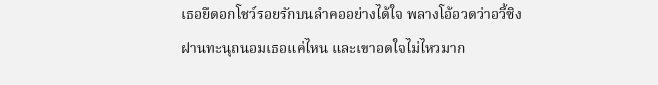เธอยืดอกโชว์รอยรักบนลำคออย่างได้ใจ พลางโอ้อวดว่าอวี้ซิงฝานทะนุถนอมเธอแค่ไหน และเขาอดใจไม่ไหวมาก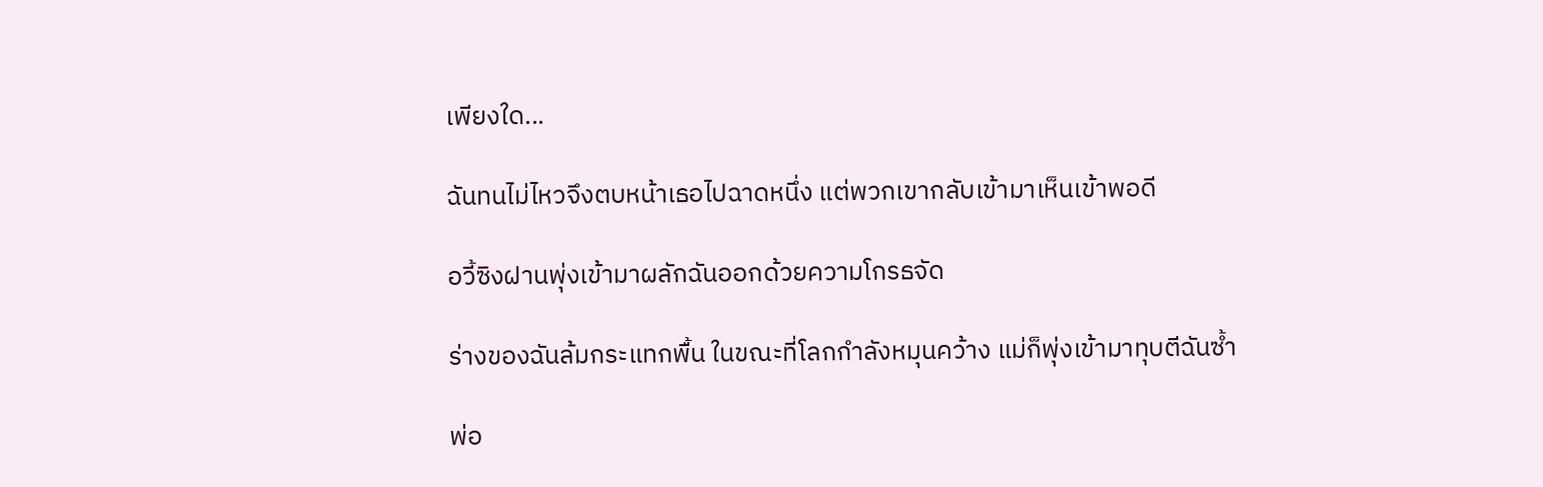เพียงใด...

ฉันทนไม่ไหวจึงตบหน้าเธอไปฉาดหนึ่ง แต่พวกเขากลับเข้ามาเห็นเข้าพอดี

อวี้ซิงฝานพุ่งเข้ามาผลักฉันออกด้วยความโกรธจัด

ร่างของฉันล้มกระแทกพื้น ในขณะที่โลกกำลังหมุนคว้าง แม่ก็พุ่งเข้ามาทุบตีฉันซ้ำ

พ่อ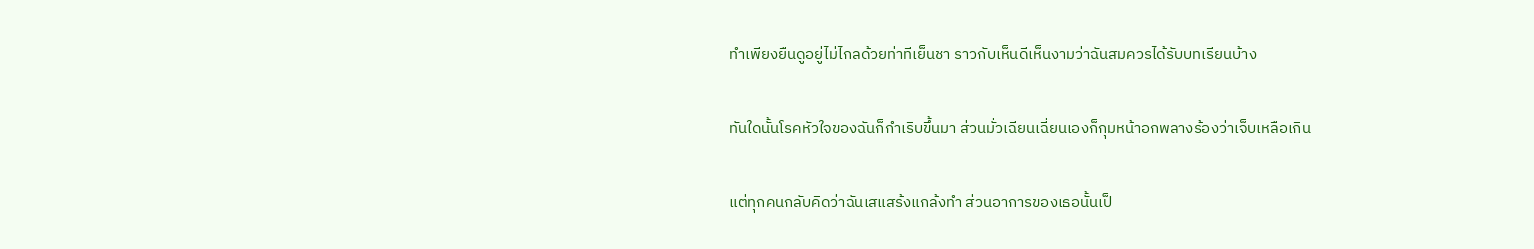ทำเพียงยืนดูอยู่ไม่ไกลด้วยท่าทีเย็นชา ราวกับเห็นดีเห็นงามว่าฉันสมควรได้รับบทเรียนบ้าง

ทันใดนั้นโรคหัวใจของฉันก็กำเริบขึ้นมา ส่วนมั่วเฉียนเฉี่ยนเองก็กุมหน้าอกพลางร้องว่าเจ็บเหลือเกิน

แต่ทุกคนกลับคิดว่าฉันเสแสร้งแกล้งทำ ส่วนอาการของเธอนั้นเป็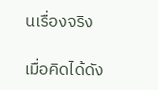นเรื่องจริง

เมื่อคิดได้ดัง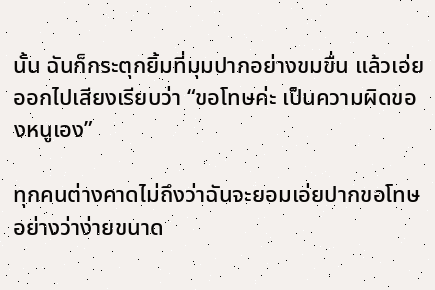นั้น ฉันก็กระตุกยิ้มที่มุมปากอย่างขมขื่น แล้วเอ่ยออกไปเสียงเรียบว่า “ขอโทษค่ะ เป็นความผิดของหนูเอง”

ทุกคนต่างคาดไม่ถึงว่าฉันจะยอมเอ่ยปากขอโทษอย่างว่าง่ายขนาด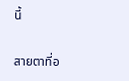นี้

สายตาที่อ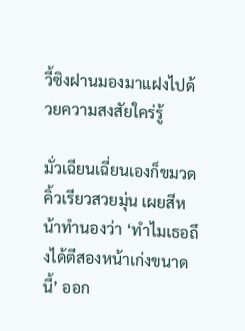วี้ซิงฝานมองมาแฝงไปด้วยความสงสัยใคร่รู้

มั่วเฉียนเฉี่ยนเองก็ขมวดคิ้วเรียวสวยมุ่น เผยสีหน้าทำนองว่า ‘ทำไมเธอถึงได้ตีสองหน้าเก่งขนาดนี้’ ออก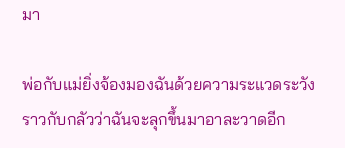มา

พ่อกับแม่ยิ่งจ้องมองฉันด้วยความระแวดระวัง ราวกับกลัวว่าฉันจะลุกขึ้นมาอาละวาดอีก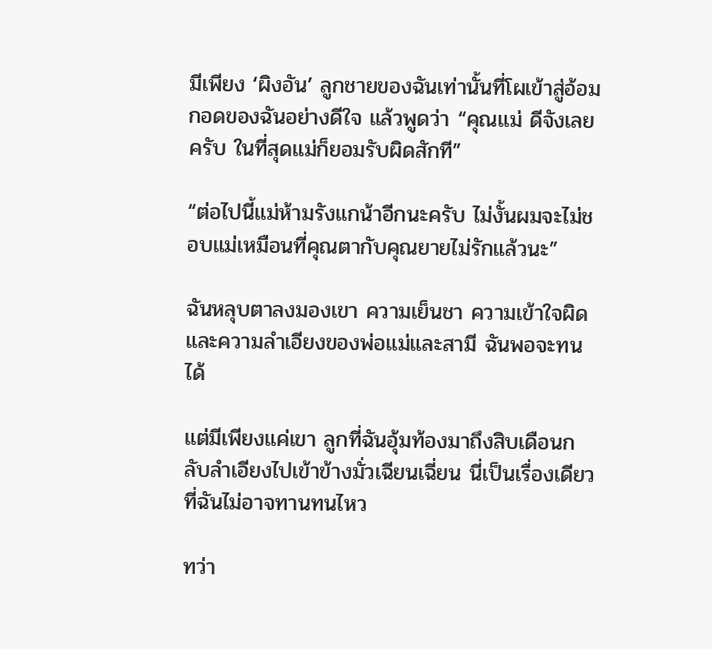มีเพียง ‘ผิงอัน’ ลูกชายของฉันเท่านั้นที่โผเข้าสู่อ้อมกอดของฉันอย่างดีใจ แล้วพูดว่า “คุณแม่ ดีจังเลยครับ ในที่สุดแม่ก็ยอมรับผิดสักที”

“ต่อไปนี้แม่ห้ามรังแกน้าอีกนะครับ ไม่งั้นผมจะไม่ชอบแม่เหมือนที่คุณตากับคุณยายไม่รักแล้วนะ”

ฉันหลุบตาลงมองเขา ความเย็นชา ความเข้าใจผิด และความลำเอียงของพ่อแม่และสามี ฉันพอจะทนได้

แต่มีเพียงแค่เขา ลูกที่ฉันอุ้มท้องมาถึงสิบเดือนกลับลำเอียงไปเข้าข้างมั่วเฉียนเฉี่ยน นี่เป็นเรื่องเดียวที่ฉันไม่อาจทานทนไหว

ทว่า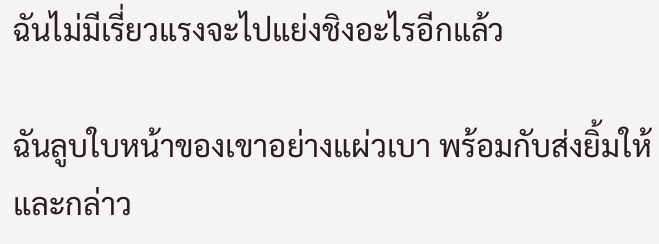ฉันไม่มีเรี่ยวแรงจะไปแย่งชิงอะไรอีกแล้ว

ฉันลูบใบหน้าของเขาอย่างแผ่วเบา พร้อมกับส่งยิ้มให้และกล่าว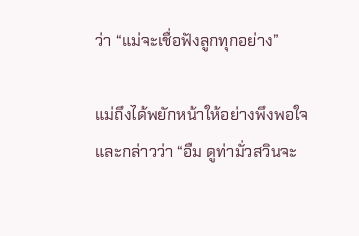ว่า “แม่จะเชื่อฟังลูกทุกอย่าง”

แม่ถึงได้พยักหน้าให้อย่างพึงพอใจและกล่าวว่า “อืม ดูท่ามั่วสวินจะ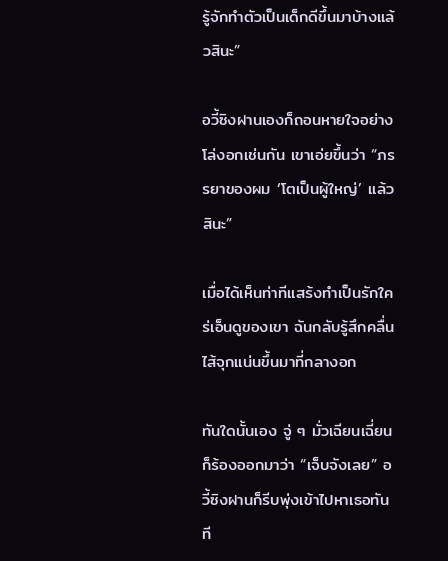รู้จักทำตัวเป็นเด็กดีขึ้นมาบ้างแล้วสินะ”

อวี้ซิงฝานเองก็ถอนหายใจอย่างโล่งอกเช่นกัน เขาเอ่ยขึ้นว่า “ภรรยาของผม ‘โตเป็นผู้ใหญ่’ แล้วสินะ”

เมื่อได้เห็นท่าทีแสร้งทำเป็นรักใคร่เอ็นดูของเขา ฉันกลับรู้สึกคลื่นไส้จุกแน่นขึ้นมาที่กลางอก

ทันใดนั้นเอง จู่ ๆ มั่วเฉียนเฉี่ยนก็ร้องออกมาว่า “เจ็บจังเลย” อวี้ซิงฝานก็รีบพุ่งเข้าไปหาเธอทันที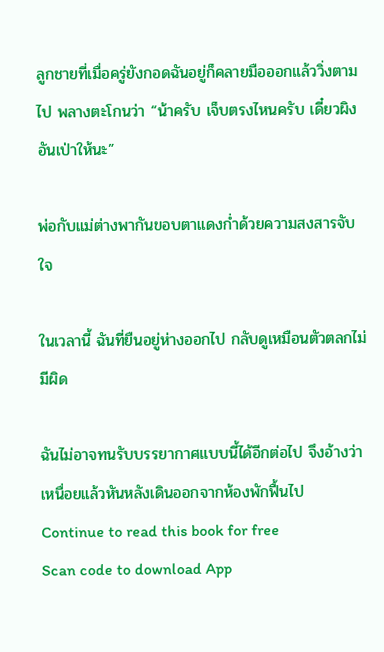ลูกชายที่เมื่อครู่ยังกอดฉันอยู่ก็คลายมือออกแล้ววิ่งตามไป พลางตะโกนว่า “น้าครับ เจ็บตรงไหนครับ เดี๋ยวผิงอันเป่าให้นะ”

พ่อกับแม่ต่างพากันขอบตาแดงก่ำด้วยความสงสารจับใจ

ในเวลานี้ ฉันที่ยืนอยู่ห่างออกไป กลับดูเหมือนตัวตลกไม่มีผิด

ฉันไม่อาจทนรับบรรยากาศแบบนี้ได้อีกต่อไป จึงอ้างว่าเหนื่อยแล้วหันหลังเดินออกจากห้องพักฟื้นไป
Continue to read this book for free
Scan code to download App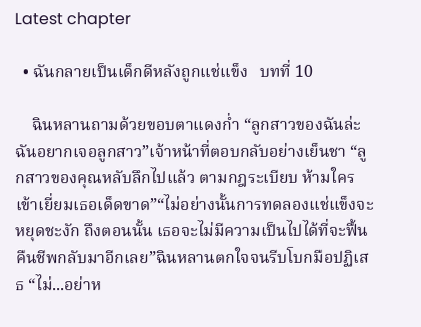Latest chapter

  • ฉันกลายเป็นเด็กดีหลังถูกแช่แข็ง   บทที่ 10

    ฉินหลานถามด้วยขอบตาแดงก่ำ “ลูกสาวของฉันล่ะ ฉันอยากเจอลูกสาว”เจ้าหน้าที่ตอบกลับอย่างเย็นชา “ลูกสาวของคุณหลับลึกไปแล้ว ตามกฎระเบียบ ห้ามใครเข้าเยี่ยมเธอเด็ดขาด”“ไม่อย่างนั้นการทดลองแช่แข็งจะหยุดชะงัก ถึงตอนนั้น เธอจะไม่มีความเป็นไปได้ที่จะฟื้นคืนชีพกลับมาอีกเลย”ฉินหลานตกใจจนรีบโบกมือปฏิเสธ “ไม่...อย่าห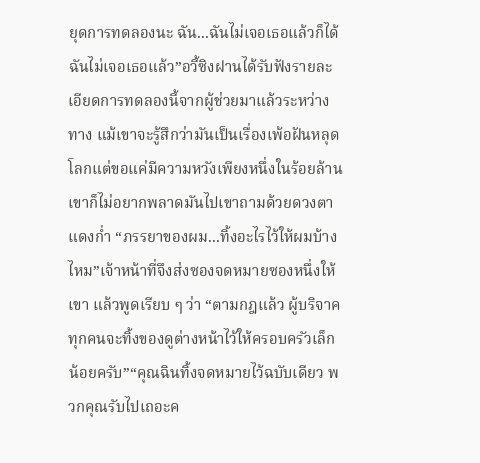ยุดการทดลองนะ ฉัน...ฉันไม่เจอเธอแล้วก็ได้ ฉันไม่เจอเธอแล้ว”อวี้ซิงฝานได้รับฟังรายละเอียดการทดลองนี้จากผู้ช่วยมาแล้วระหว่างทาง แม้เขาจะรู้สึกว่ามันเป็นเรื่องเพ้อฝันหลุดโลกแต่ขอแค่มีความหวังเพียงหนึ่งในร้อยล้าน เขาก็ไม่อยากพลาดมันไปเขาถามด้วยดวงตาแดงก่ำ “ภรรยาของผม...ทิ้งอะไรไว้ให้ผมบ้างไหม”เจ้าหน้าที่จึงส่งซองจดหมายซองหนึ่งให้เขา แล้วพูดเรียบ ๆ ว่า “ตามกฎแล้ว ผู้บริจาคทุกคนจะทิ้งของดูต่างหน้าไว้ให้ครอบครัวเล็กน้อยครับ”“คุณฉินทิ้งจดหมายไว้ฉบับเดียว พวกคุณรับไปเถอะค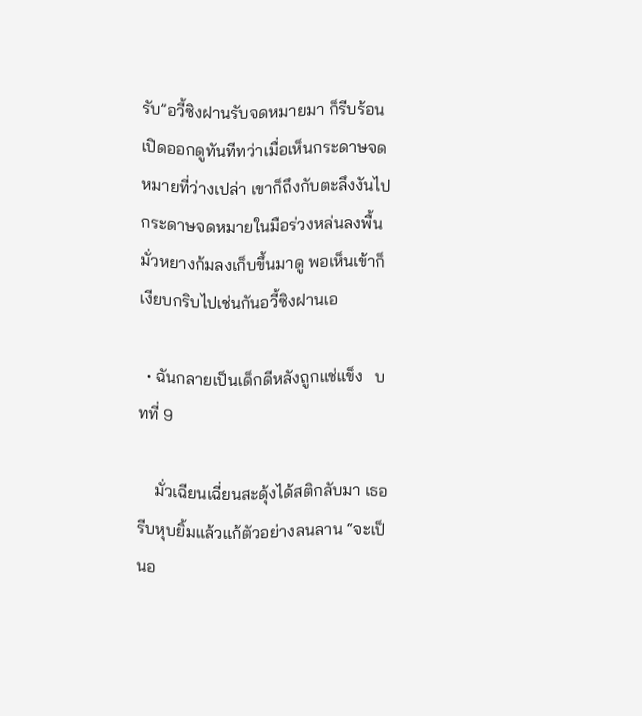รับ”อวี้ซิงฝานรับจดหมายมา ก็รีบร้อนเปิดออกดูทันทีทว่าเมื่อเห็นกระดาษจดหมายที่ว่างเปล่า เขาก็ถึงกับตะลึงงันไปกระดาษจดหมายในมือร่วงหล่นลงพื้น มั่วหยางก้มลงเก็บขึ้นมาดู พอเห็นเข้าก็เงียบกริบไปเช่นกันอวี้ซิงฝานเอ

  • ฉันกลายเป็นเด็กดีหลังถูกแช่แข็ง   บทที่ 9

    มั่วเฉียนเฉี่ยนสะดุ้งได้สติกลับมา เธอรีบหุบยิ้มแล้วแก้ตัวอย่างลนลาน “จะเป็นอ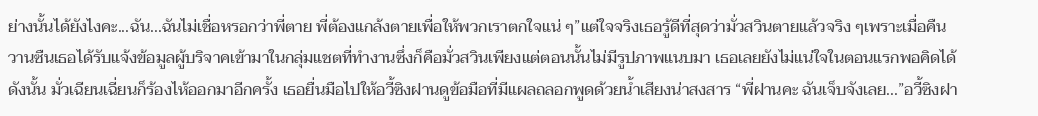ย่างนั้นได้ยังไงคะ...ฉัน...ฉันไม่เชื่อหรอกว่าพี่ตาย พี่ต้องแกล้งตายเพื่อให้พวกเราตกใจแน่ ๆ”แต่ใจจริงเธอรู้ดีที่สุดว่ามั่วสวินตายแล้วจริง ๆเพราะเมื่อคืนวานซืนเธอได้รับแจ้งข้อมูลผู้บริจาคเข้ามาในกลุ่มแชตที่ทำงานซึ่งก็คือมั่วสวินเพียงแต่ตอนนั้นไม่มีรูปภาพแนบมา เธอเลยยังไม่แน่ใจในตอนแรกพอคิดได้ดังนั้น มั่วเฉียนเฉี่ยนก็ร้องไห้ออกมาอีกครั้ง เธอยื่นมือไปให้อวี้ซิงฝานดูข้อมือที่มีแผลถลอกพูดด้วยน้ำเสียงน่าสงสาร “พี่ฝานคะ ฉันเจ็บจังเลย...”อวี้ซิงฝา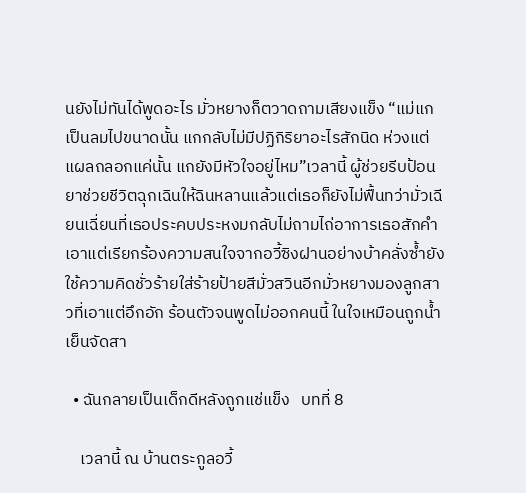นยังไม่ทันได้พูดอะไร มั่วหยางก็ตวาดถามเสียงแข็ง “แม่แกเป็นลมไปขนาดนั้น แกกลับไม่มีปฏิกิริยาอะไรสักนิด ห่วงแต่แผลถลอกแค่นั้น แกยังมีหัวใจอยู่ไหม”เวลานี้ ผู้ช่วยรีบป้อนยาช่วยชีวิตฉุกเฉินให้ฉินหลานแล้วแต่เธอก็ยังไม่ฟื้นทว่ามั่วเฉียนเฉี่ยนที่เธอประคบประหงมกลับไม่ถามไถ่อาการเธอสักคำ เอาแต่เรียกร้องความสนใจจากอวี้ซิงฝานอย่างบ้าคลั่งซ้ำยังใช้ความคิดชั่วร้ายใส่ร้ายป้ายสีมั่วสวินอีกมั่วหยางมองลูกสาวที่เอาแต่อึกอัก ร้อนตัวจนพูดไม่ออกคนนี้ ในใจเหมือนถูกน้ำเย็นจัดสา

  • ฉันกลายเป็นเด็กดีหลังถูกแช่แข็ง   บทที่ 8

    เวลานี้ ณ บ้านตระกูลอวี้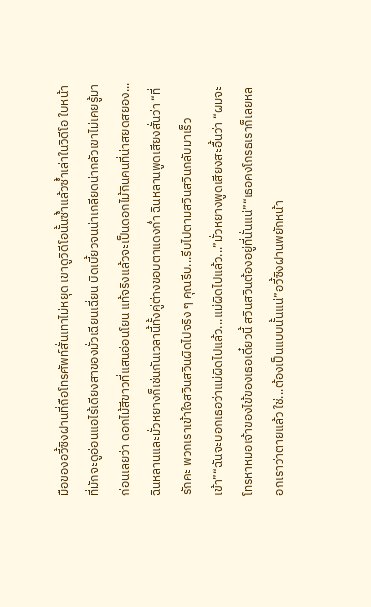มือของอวี้ซิงฝานที่ถือโทรศัพท์สั่นเทาไม่หยุด เขาดูวิดีโอนั้นซ้ำแล้วซ้ำเล่าในวิดีโอ ใบหน้าที่มักจะดูอ่อนแอไร้เดียงสาของมั่วเฉียนเฉี่ยน บิดเบี้ยวจนน่าเกลียดน่ากลัวเขาไม่เคยรู้มาก่อนเลยว่า ดอกไม้สีขาวที่แสนอ่อนโยน แท้จริงแล้วจะเป็นดอกไม้กินคนที่น่าสยดสยอง...ฉินหลานและมั่วหยางก็เช่นกันเวลานี้ทั้งคู่ต่างขอบตาแดงก่ำ ฉินหลานพูดเสียงสั่นว่า “ที่รักคะ พวกเราเข้าใจสวินสวินผิดไปจริง ๆ คุณรีบ...รีบไปตามสวินสวินกลับมาเร็วเข้า”“ฉันจะบอกเธอว่าแม่ผิดไปแล้ว...แม่ผิดไปแล้ว...”มั่วหยางพูดเสียงสะอื้นว่า “ผมจะโทรหาหมอเจ้าของไข้ของเธอเดี๋ยวนี้ สวินสวินต้องอยู่ที่นั่นแน่”“เธอคงโกรธเราก็เลยหลอกเราว่าตายแล้ว ใช่...ต้องเป็นแบบนั้นแน่”อวี้ซิงฝานพยักหน้า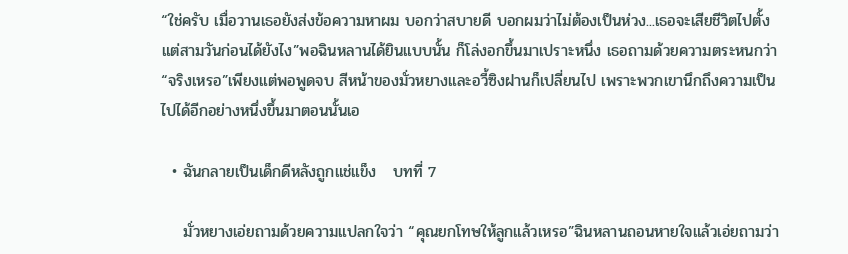“ใช่ครับ เมื่อวานเธอยังส่งข้อความหาผม บอกว่าสบายดี บอกผมว่าไม่ต้องเป็นห่วง...เธอจะเสียชีวิตไปตั้งแต่สามวันก่อนได้ยังไง”พอฉินหลานได้ยินแบบนั้น ก็โล่งอกขึ้นมาเปราะหนึ่ง เธอถามด้วยความตระหนกว่า “จริงเหรอ”เพียงแต่พอพูดจบ สีหน้าของมั่วหยางและอวี้ซิงฝานก็เปลี่ยนไป เพราะพวกเขานึกถึงความเป็นไปได้อีกอย่างหนึ่งขึ้นมาตอนนั้นเอ

  • ฉันกลายเป็นเด็กดีหลังถูกแช่แข็ง   บทที่ 7

    มั่วหยางเอ่ยถามด้วยความแปลกใจว่า “คุณยกโทษให้ลูกแล้วเหรอ”ฉินหลานถอนหายใจแล้วเอ่ยถามว่า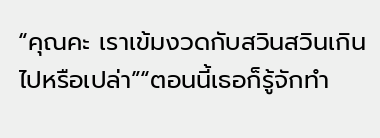“คุณคะ เราเข้มงวดกับสวินสวินเกินไปหรือเปล่า”“ตอนนี้เธอก็รู้จักทำ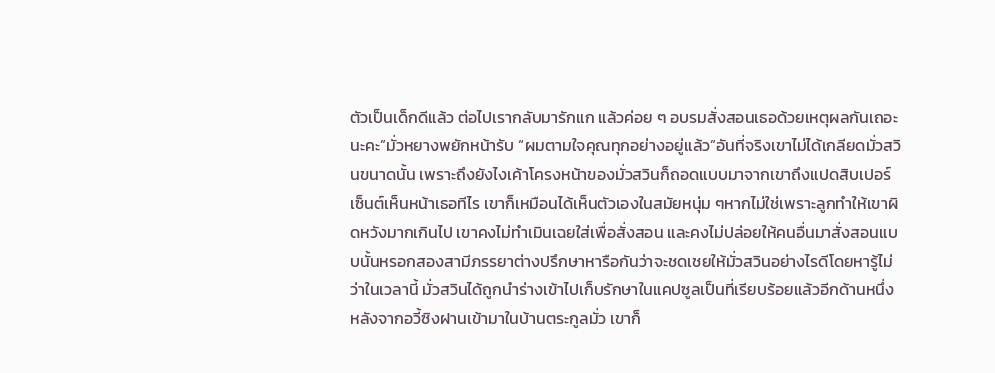ตัวเป็นเด็กดีแล้ว ต่อไปเรากลับมารักแก แล้วค่อย ๆ อบรมสั่งสอนเธอด้วยเหตุผลกันเถอะนะคะ”มั่วหยางพยักหน้ารับ “ผมตามใจคุณทุกอย่างอยู่แล้ว”อันที่จริงเขาไม่ได้เกลียดมั่วสวินขนาดนั้น เพราะถึงยังไงเค้าโครงหน้าของมั่วสวินก็ถอดแบบมาจากเขาถึงแปดสิบเปอร์เซ็นต์เห็นหน้าเธอทีไร เขาก็เหมือนได้เห็นตัวเองในสมัยหนุ่ม ๆหากไม่ใช่เพราะลูกทำให้เขาผิดหวังมากเกินไป เขาคงไม่ทำเมินเฉยใส่เพื่อสั่งสอน และคงไม่ปล่อยให้คนอื่นมาสั่งสอนแบบนั้นหรอกสองสามีภรรยาต่างปรึกษาหารือกันว่าจะชดเชยให้มั่วสวินอย่างไรดีโดยหารู้ไม่ว่าในเวลานี้ มั่วสวินได้ถูกนำร่างเข้าไปเก็บรักษาในแคปซูลเป็นที่เรียบร้อยแล้วอีกด้านหนึ่ง หลังจากอวี้ซิงฝานเข้ามาในบ้านตระกูลมั่ว เขาก็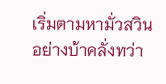เริ่มตามหามั่วสวินอย่างบ้าคลั่งทว่า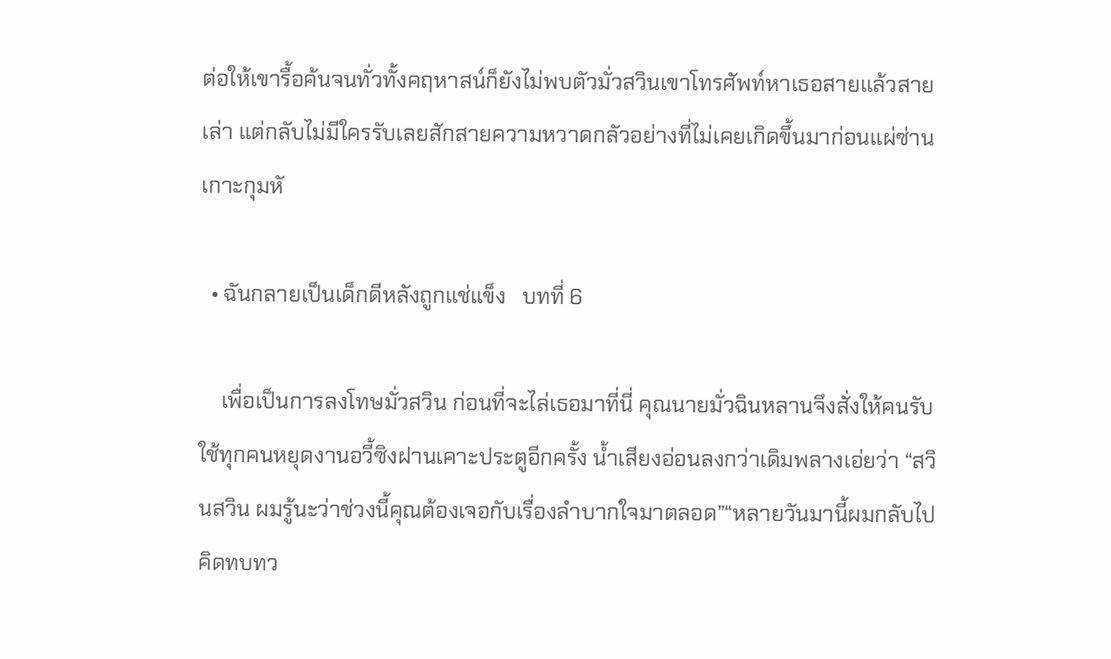ต่อให้เขารื้อค้นจนทั่วทั้งคฤหาสน์ก็ยังไม่พบตัวมั่วสวินเขาโทรศัพท์หาเธอสายแล้วสายเล่า แต่กลับไม่มีใครรับเลยสักสายความหวาดกลัวอย่างที่ไม่เคยเกิดขึ้นมาก่อนแผ่ซ่านเกาะกุมหั

  • ฉันกลายเป็นเด็กดีหลังถูกแช่แข็ง   บทที่ 6

    เพื่อเป็นการลงโทษมั่วสวิน ก่อนที่จะไล่เธอมาที่นี่ คุณนายมั่วฉินหลานจึงสั่งให้คนรับใช้ทุกคนหยุดงานอวี้ซิงฝานเคาะประตูอีกครั้ง น้ำเสียงอ่อนลงกว่าเดิมพลางเอ่ยว่า “สวินสวิน ผมรู้นะว่าช่วงนี้คุณต้องเจอกับเรื่องลำบากใจมาตลอด”“หลายวันมานี้ผมกลับไปคิดทบทว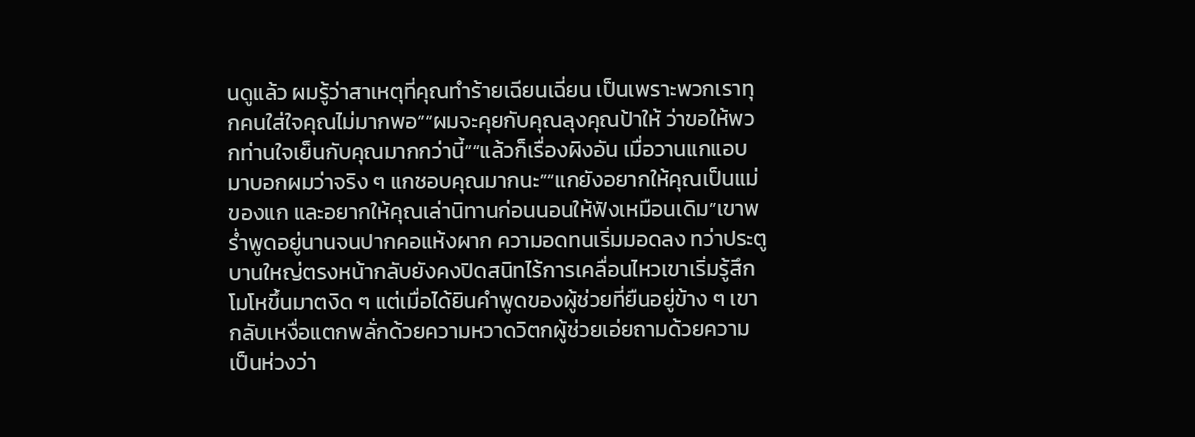นดูแล้ว ผมรู้ว่าสาเหตุที่คุณทำร้ายเฉียนเฉี่ยน เป็นเพราะพวกเราทุกคนใส่ใจคุณไม่มากพอ”“ผมจะคุยกับคุณลุงคุณป้าให้ ว่าขอให้พวกท่านใจเย็นกับคุณมากกว่านี้”“แล้วก็เรื่องผิงอัน เมื่อวานแกแอบมาบอกผมว่าจริง ๆ แกชอบคุณมากนะ”“แกยังอยากให้คุณเป็นแม่ของแก และอยากให้คุณเล่านิทานก่อนนอนให้ฟังเหมือนเดิม”เขาพร่ำพูดอยู่นานจนปากคอแห้งผาก ความอดทนเริ่มมอดลง ทว่าประตูบานใหญ่ตรงหน้ากลับยังคงปิดสนิทไร้การเคลื่อนไหวเขาเริ่มรู้สึกโมโหขึ้นมาตงิด ๆ แต่เมื่อได้ยินคำพูดของผู้ช่วยที่ยืนอยู่ข้าง ๆ เขากลับเหงื่อแตกพลั่กด้วยความหวาดวิตกผู้ช่วยเอ่ยถามด้วยความเป็นห่วงว่า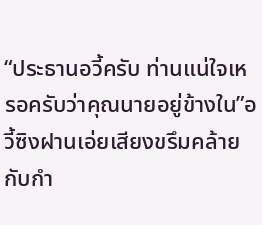“ประธานอวี้ครับ ท่านแน่ใจเหรอครับว่าคุณนายอยู่ข้างใน”อวี้ซิงฝานเอ่ยเสียงขรึมคล้ายกับกำ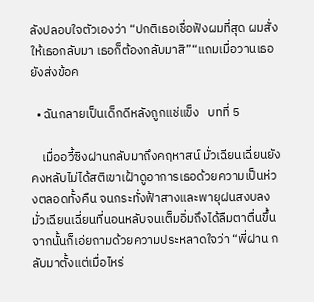ลังปลอบใจตัวเองว่า “ปกติเธอเชื่อฟังผมที่สุด ผมสั่งให้เธอกลับมา เธอก็ต้องกลับมาสิ”“แถมเมื่อวานเธอยังส่งข้อค

  • ฉันกลายเป็นเด็กดีหลังถูกแช่แข็ง   บทที่ 5

    เมื่ออวี้ซิงฝานกลับมาถึงคฤหาสน์ มั่วเฉียนเฉี่ยนยังคงหลับไม่ได้สติเขาเฝ้าดูอาการเธอด้วยความเป็นห่วงตลอดทั้งคืน จนกระทั่งฟ้าสางและพายุฝนสงบลงมั่วเฉียนเฉี่ยนที่นอนหลับจนเต็มอิ่มถึงได้ลืมตาตื่นขึ้น จากนั้นก็เอ่ยถามด้วยความประหลาดใจว่า “พี่ฝาน กลับมาตั้งแต่เมื่อไหร่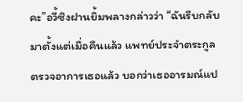คะ”อวี้ซิงฝานยิ้มพลางกล่าวว่า “ฉันรีบกลับมาตั้งแต่เมื่อคืนแล้ว แพทย์ประจำตระกูลตรวจอาการเธอแล้ว บอกว่าเธออารมณ์แป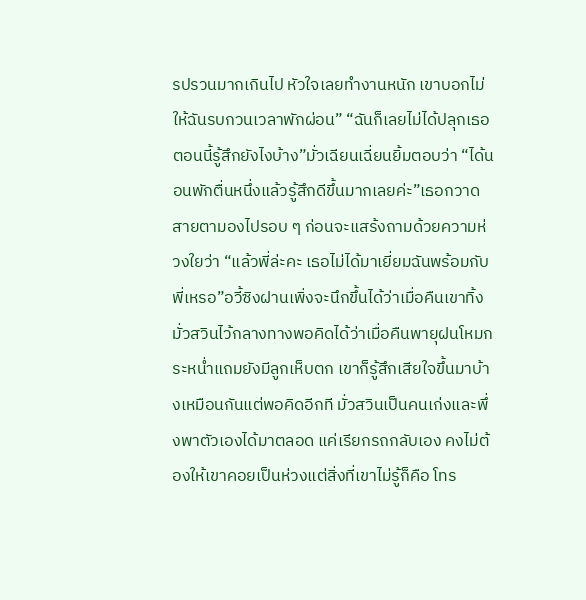รปรวนมากเกินไป หัวใจเลยทำงานหนัก เขาบอกไม่ให้ฉันรบกวนเวลาพักผ่อน” “ฉันก็เลยไม่ได้ปลุกเธอ ตอนนี้รู้สึกยังไงบ้าง”มั่วเฉียนเฉี่ยนยิ้มตอบว่า “ได้นอนพักตื่นหนึ่งแล้วรู้สึกดีขึ้นมากเลยค่ะ”เธอกวาดสายตามองไปรอบ ๆ ก่อนจะแสร้งถามด้วยความห่วงใยว่า “แล้วพี่ล่ะคะ เธอไม่ได้มาเยี่ยมฉันพร้อมกับพี่เหรอ”อวี้ซิงฝานเพิ่งจะนึกขึ้นได้ว่าเมื่อคืนเขาทิ้งมั่วสวินไว้กลางทางพอคิดได้ว่าเมื่อคืนพายุฝนโหมกระหน่ำแถมยังมีลูกเห็บตก เขาก็รู้สึกเสียใจขึ้นมาบ้างเหมือนกันแต่พอคิดอีกที มั่วสวินเป็นคนเก่งและพึ่งพาตัวเองได้มาตลอด แค่เรียกรถกลับเอง คงไม่ต้องให้เขาคอยเป็นห่วงแต่สิ่งที่เขาไม่รู้ก็คือ โทร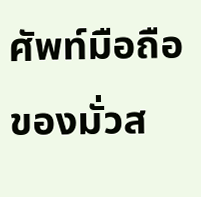ศัพท์มือถือของมั่วส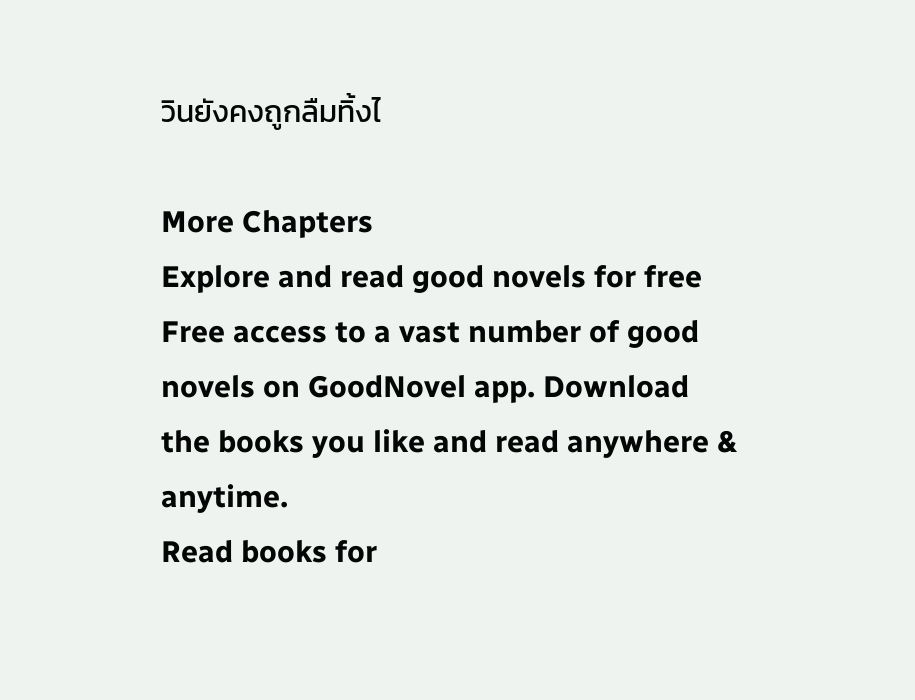วินยังคงถูกลืมทิ้งไ

More Chapters
Explore and read good novels for free
Free access to a vast number of good novels on GoodNovel app. Download the books you like and read anywhere & anytime.
Read books for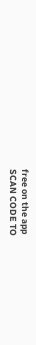free on the app
SCAN CODE TO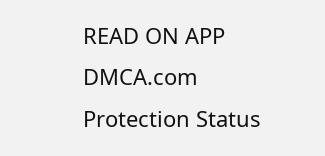READ ON APP
DMCA.com Protection Status